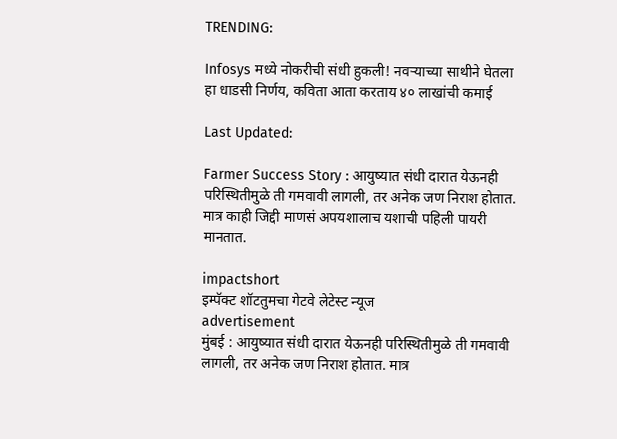TRENDING:

Infosys मध्ये नोकरीची संधी हुकली! नवऱ्याच्या साथीने घेतला हा धाडसी निर्णय, कविता आता करताय ४० लाखांची कमाई

Last Updated:

Farmer Success Story : आयुष्यात संधी दारात येऊनही परिस्थितीमुळे ती गमवावी लागली, तर अनेक जण निराश होतात. मात्र काही जिद्दी माणसं अपयशालाच यशाची पहिली पायरी मानतात.

impactshort
इम्पॅक्ट शॉटतुमचा गेटवे लेटेस्ट न्यूज
advertisement
मुंबई : आयुष्यात संधी दारात येऊनही परिस्थितीमुळे ती गमवावी लागली, तर अनेक जण निराश होतात. मात्र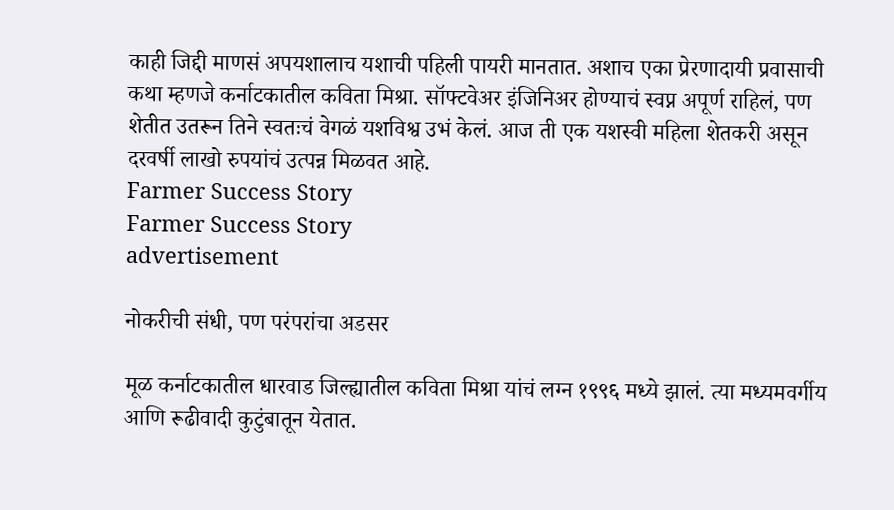काही जिद्दी माणसं अपयशालाच यशाची पहिली पायरी मानतात. अशाच एका प्रेरणादायी प्रवासाची कथा म्हणजे कर्नाटकातील कविता मिश्रा. सॉफ्टवेअर इंजिनिअर होण्याचं स्वप्न अपूर्ण राहिलं, पण शेतीत उतरून तिने स्वतःचं वेगळं यशविश्व उभं केलं. आज ती एक यशस्वी महिला शेतकरी असून दरवर्षी लाखो रुपयांचं उत्पन्न मिळवत आहे.
Farmer Success Story
Farmer Success Story
advertisement

नोकरीची संधी, पण परंपरांचा अडसर

मूळ कर्नाटकातील धारवाड जिल्ह्यातील कविता मिश्रा यांचं लग्न १९९६ मध्ये झालं. त्या मध्यमवर्गीय आणि रूढीवादी कुटुंबातून येतात.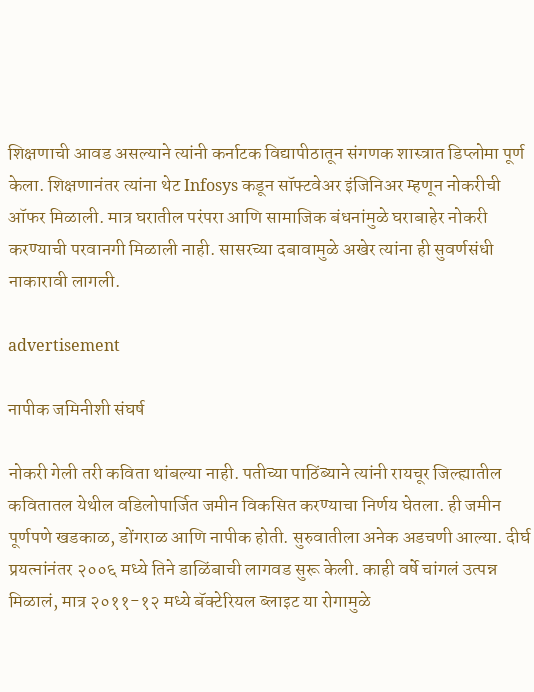शिक्षणाची आवड असल्याने त्यांनी कर्नाटक विद्यापीठातून संगणक शास्त्रात डिप्लोमा पूर्ण केला. शिक्षणानंतर त्यांना थेट Infosys कडून सॉफ्टवेअर इंजिनिअर म्हणून नोकरीची ऑफर मिळाली. मात्र घरातील परंपरा आणि सामाजिक बंधनांमुळे घराबाहेर नोकरी करण्याची परवानगी मिळाली नाही. सासरच्या दबावामुळे अखेर त्यांना ही सुवर्णसंधी नाकारावी लागली.

advertisement

नापीक जमिनीशी संघर्ष

नोकरी गेली तरी कविता थांबल्या नाही. पतीच्या पाठिंब्याने त्यांनी रायचूर जिल्ह्यातील कवितातल येथील वडिलोपार्जित जमीन विकसित करण्याचा निर्णय घेतला. ही जमीन पूर्णपणे खडकाळ, डोंगराळ आणि नापीक होती. सुरुवातीला अनेक अडचणी आल्या. दीर्घ प्रयत्नांनंतर २००६ मध्ये तिने डाळिंबाची लागवड सुरू केली. काही वर्षे चांगलं उत्पन्न मिळालं, मात्र २०११-१२ मध्ये बॅक्टेरियल ब्लाइट या रोगामुळे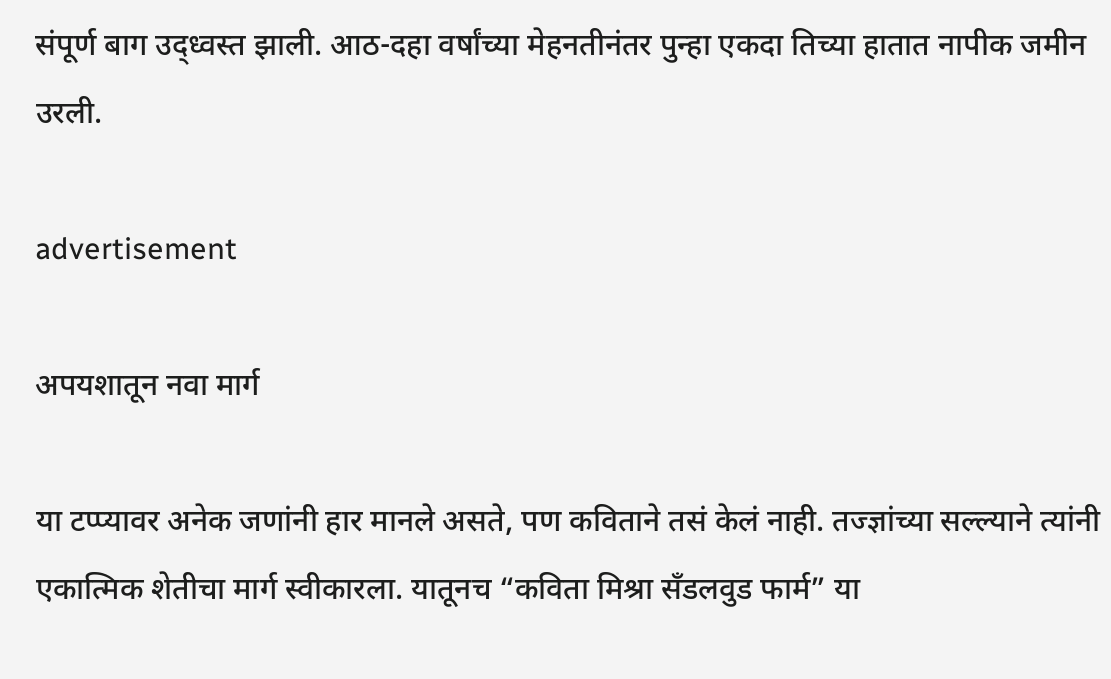संपूर्ण बाग उद्ध्वस्त झाली. आठ-दहा वर्षांच्या मेहनतीनंतर पुन्हा एकदा तिच्या हातात नापीक जमीन उरली.

advertisement

अपयशातून नवा मार्ग

या टप्प्यावर अनेक जणांनी हार मानले असते, पण कविताने तसं केलं नाही. तज्ज्ञांच्या सल्ल्याने त्यांनी एकात्मिक शेतीचा मार्ग स्वीकारला. यातूनच “कविता मिश्रा सँडलवुड फार्म” या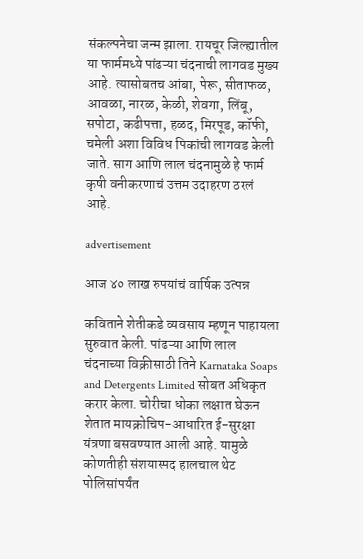संकल्पनेचा जन्म झाला. रायचूर जिल्ह्यातील या फार्ममध्ये पांढऱ्या चंदनाची लागवड मुख्य आहे. त्यासोबतच आंबा, पेरू, सीताफळ, आवळा, नारळ, केळी, शेवगा, लिंबू, सपोटा, कढीपत्ता, हळद, मिरपूड, कॉफी, चमेली अशा विविध पिकांची लागवड केली जाते. साग आणि लाल चंदनामुळे हे फार्म कृषी वनीकरणाचं उत्तम उदाहरण ठरलं आहे.

advertisement

आज ४० लाख रुपयांचं वार्षिक उत्पन्न

कविताने शेतीकडे व्यवसाय म्हणून पाहायला सुरुवात केली. पांढऱ्या आणि लाल चंदनाच्या विक्रीसाठी तिने Karnataka Soaps and Detergents Limited सोबत अधिकृत करार केला. चोरीचा धोका लक्षात घेऊन शेतात मायक्रोचिप-आधारित ई-सुरक्षा यंत्रणा बसवण्यात आली आहे. यामुळे कोणतीही संशयास्पद हालचाल थेट पोलिसांपर्यंत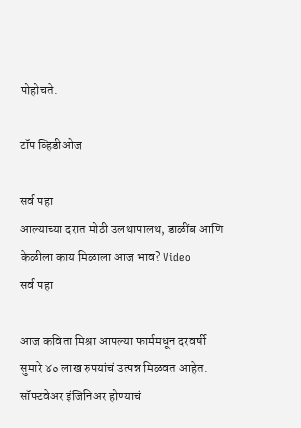पोहोचते.

टॉप व्हिडीओज

सर्व पहा
आल्याच्या दरात मोठी उलथापालथ, डाळींब आणि केळीला काय मिळाला आज भाव? Video
सर्व पहा

आज कविता मिश्रा आपल्या फार्ममधून दरवर्षी सुमारे ४० लाख रुपयांचं उत्पन्न मिळवत आहेत. सॉफ्टवेअर इंजिनिअर होण्याचं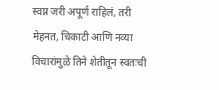स्वप्न जरी अपूर्ण राहिलं, तरी मेहनत, चिकाटी आणि नव्या विचारांमुळे तिने शेतीतून स्वतःची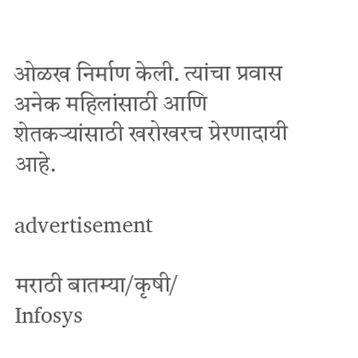ओळख निर्माण केली. त्यांचा प्रवास अनेक महिलांसाठी आणि शेतकऱ्यांसाठी खरोखरच प्रेरणादायी आहे.

advertisement

मराठी बातम्या/कृषी/
Infosys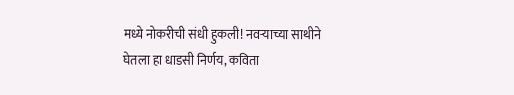मध्ये नोकरीची संधी हुकली! नवऱ्याच्या साथीने घेतला हा धाडसी निर्णय, कविता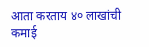आता करताय ४० लाखांची कमाई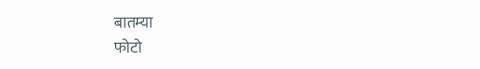बातम्या
फोटो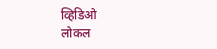व्हिडिओ
लोकल